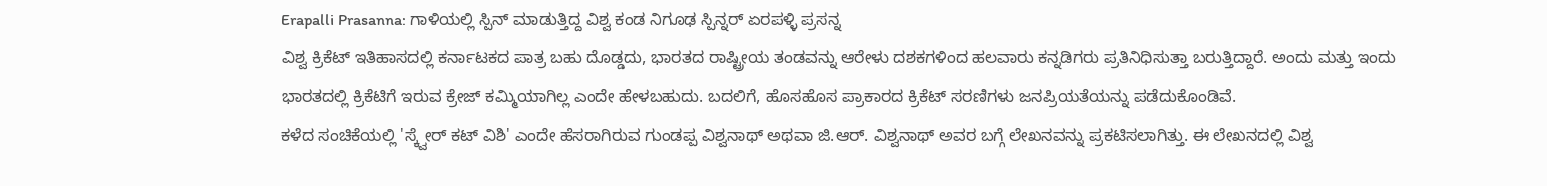Erapalli Prasanna: ಗಾಳಿಯಲ್ಲಿ ಸ್ಪಿನ್ ಮಾಡುತ್ತಿದ್ದ ವಿಶ್ವ ಕಂಡ ನಿಗೂಢ ಸ್ಪಿನ್ನರ್ ಏರಪಳ್ಳಿ ಪ್ರಸನ್ನ
ವಿಶ್ವ ಕ್ರಿಕೆಟ್ ಇತಿಹಾಸದಲ್ಲಿ ಕರ್ನಾಟಕದ ಪಾತ್ರ ಬಹು ದೊಡ್ಡದು, ಭಾರತದ ರಾಷ್ಟ್ರೀಯ ತಂಡವನ್ನು ಆರೇಳು ದಶಕಗಳಿಂದ ಹಲವಾರು ಕನ್ನಡಿಗರು ಪ್ರತಿನಿಧಿಸುತ್ತಾ ಬರುತ್ತಿದ್ದಾರೆ. ಅಂದು ಮತ್ತು ಇಂದು ಭಾರತದಲ್ಲಿ ಕ್ರಿಕೆಟಿಗೆ ಇರುವ ಕ್ರೇಜ್ ಕಮ್ಮಿಯಾಗಿಲ್ಲ ಎಂದೇ ಹೇಳಬಹುದು. ಬದಲಿಗೆ, ಹೊಸಹೊಸ ಪ್ರಾಕಾರದ ಕ್ರಿಕೆಟ್ ಸರಣಿಗಳು ಜನಪ್ರಿಯತೆಯನ್ನು ಪಡೆದುಕೊಂಡಿವೆ.
ಕಳೆದ ಸಂಚಿಕೆಯಲ್ಲಿ 'ಸ್ಕ್ವೇರ್ ಕಟ್ ವಿಶಿ' ಎಂದೇ ಹೆಸರಾಗಿರುವ ಗುಂಡಪ್ಪ ವಿಶ್ವನಾಥ್ ಅಥವಾ ಜಿ.ಆರ್. ವಿಶ್ವನಾಥ್ ಅವರ ಬಗ್ಗೆ ಲೇಖನವನ್ನು ಪ್ರಕಟಿಸಲಾಗಿತ್ತು. ಈ ಲೇಖನದಲ್ಲಿ ವಿಶ್ವ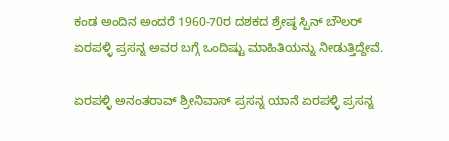ಕಂಡ ಅಂದಿನ ಅಂದರೆ 1960-70ರ ದಶಕದ ಶ್ರೇಷ್ಠ ಸ್ಪಿನ್ ಬೌಲರ್ ಏರಪಳ್ಳಿ ಪ್ರಸನ್ನ ಅವರ ಬಗ್ಗೆ ಒಂದಿಷ್ಟು ಮಾಹಿತಿಯನ್ನು ನೀಡುತ್ತಿದ್ದೇವೆ.

ಏರಪಳ್ಳಿ ಅನಂತರಾವ್ ಶ್ರೀನಿವಾಸ್ ಪ್ರಸನ್ನ ಯಾನೆ ಏರಪಳ್ಳಿ ಪ್ರಸನ್ನ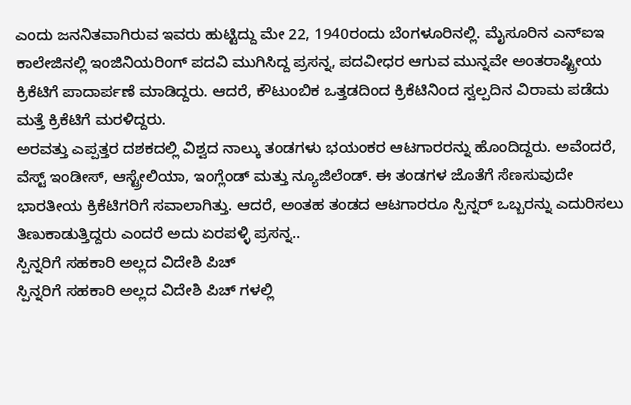ಎಂದು ಜನನಿತವಾಗಿರುವ ಇವರು ಹುಟ್ಟಿದ್ದು ಮೇ 22, 1940ರಂದು ಬೆಂಗಳೂರಿನಲ್ಲಿ. ಮೈಸೂರಿನ ಎನ್ಐಇ ಕಾಲೇಜಿನಲ್ಲಿ ಇಂಜಿನಿಯರಿಂಗ್ ಪದವಿ ಮುಗಿಸಿದ್ದ ಪ್ರಸನ್ನ, ಪದವೀಧರ ಆಗುವ ಮುನ್ನವೇ ಅಂತರಾಷ್ಟ್ರೀಯ ಕ್ರಿಕೆಟಿಗೆ ಪಾದಾರ್ಪಣೆ ಮಾಡಿದ್ದರು. ಆದರೆ, ಕೌಟುಂಬಿಕ ಒತ್ತಡದಿಂದ ಕ್ರಿಕೆಟಿನಿಂದ ಸ್ವಲ್ಪದಿನ ವಿರಾಮ ಪಡೆದು ಮತ್ತೆ ಕ್ರಿಕೆಟಿಗೆ ಮರಳಿದ್ದರು.
ಅರವತ್ತು ಎಪ್ಪತ್ತರ ದಶಕದಲ್ಲಿ ವಿಶ್ವದ ನಾಲ್ಕು ತಂಡಗಳು ಭಯಂಕರ ಆಟಗಾರರನ್ನು ಹೊಂದಿದ್ದರು. ಅವೆಂದರೆ, ವೆಸ್ಟ್ ಇಂಡೀಸ್, ಆಸ್ಟ್ರೇಲಿಯಾ, ಇಂಗ್ಲೆಂಡ್ ಮತ್ತು ನ್ಯೂಜಿಲೆಂಡ್. ಈ ತಂಡಗಳ ಜೊತೆಗೆ ಸೆಣಸುವುದೇ ಭಾರತೀಯ ಕ್ರಿಕೆಟಿಗರಿಗೆ ಸವಾಲಾಗಿತ್ತು. ಆದರೆ, ಅಂತಹ ತಂಡದ ಆಟಗಾರರೂ ಸ್ಪಿನ್ನರ್ ಒಬ್ಬರನ್ನು ಎದುರಿಸಲು ತಿಣುಕಾಡುತ್ತಿದ್ದರು ಎಂದರೆ ಅದು ಏರಪಳ್ಳಿ ಪ್ರಸನ್ನ..
ಸ್ಪಿನ್ನರಿಗೆ ಸಹಕಾರಿ ಅಲ್ಲದ ವಿದೇಶಿ ಪಿಚ್
ಸ್ಪಿನ್ನರಿಗೆ ಸಹಕಾರಿ ಅಲ್ಲದ ವಿದೇಶಿ ಪಿಚ್ ಗಳಲ್ಲಿ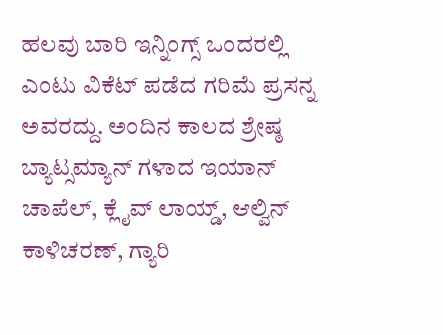ಹಲವು ಬಾರಿ ಇನ್ನಿಂಗ್ಸ್ ಒಂದರಲ್ಲಿ ಎಂಟು ವಿಕೆಟ್ ಪಡೆದ ಗರಿಮೆ ಪ್ರಸನ್ನ ಅವರದ್ದು. ಅಂದಿನ ಕಾಲದ ಶ್ರೇಷ್ಠ ಬ್ಯಾಟ್ಸಮ್ಯಾನ್ ಗಳಾದ ಇಯಾನ್ ಚಾಪೆಲ್, ಕ್ಲೈವ್ ಲಾಯ್ಡ್, ಆಲ್ವಿನ್ ಕಾಳಿಚರಣ್, ಗ್ಯಾರಿ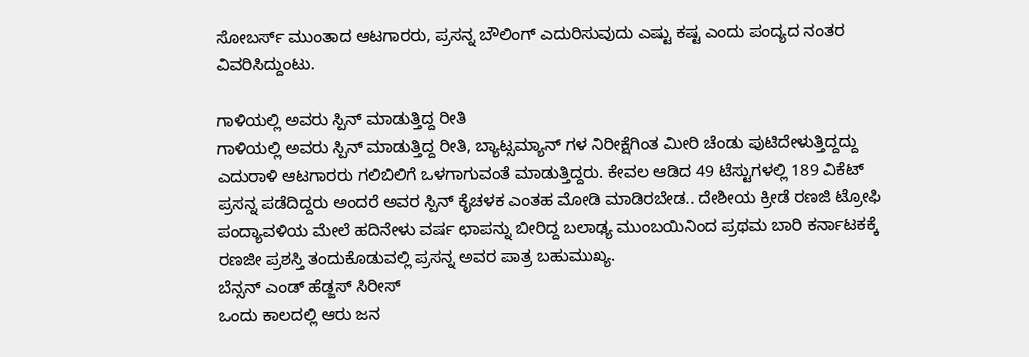ಸೋಬರ್ಸ್ ಮುಂತಾದ ಆಟಗಾರರು, ಪ್ರಸನ್ನ ಬೌಲಿಂಗ್ ಎದುರಿಸುವುದು ಎಷ್ಟು ಕಷ್ಟ ಎಂದು ಪಂದ್ಯದ ನಂತರ ವಿವರಿಸಿದ್ದುಂಟು.

ಗಾಳಿಯಲ್ಲಿ ಅವರು ಸ್ಪಿನ್ ಮಾಡುತ್ತಿದ್ದ ರೀತಿ
ಗಾಳಿಯಲ್ಲಿ ಅವರು ಸ್ಪಿನ್ ಮಾಡುತ್ತಿದ್ದ ರೀತಿ, ಬ್ಯಾಟ್ಸಮ್ಯಾನ್ ಗಳ ನಿರೀಕ್ಷೆಗಿಂತ ಮೀರಿ ಚೆಂಡು ಪುಟಿದೇಳುತ್ತಿದ್ದದ್ದು ಎದುರಾಳಿ ಆಟಗಾರರು ಗಲಿಬಿಲಿಗೆ ಒಳಗಾಗುವಂತೆ ಮಾಡುತ್ತಿದ್ದರು. ಕೇವಲ ಆಡಿದ 49 ಟೆಸ್ಟುಗಳಲ್ಲಿ 189 ವಿಕೆಟ್ ಪ್ರಸನ್ನ ಪಡೆದಿದ್ದರು ಅಂದರೆ ಅವರ ಸ್ಪಿನ್ ಕೈಚಳಕ ಎಂತಹ ಮೋಡಿ ಮಾಡಿರಬೇಡ.. ದೇಶೀಯ ಕ್ರೀಡೆ ರಣಜಿ ಟ್ರೋಫಿ ಪಂದ್ಯಾವಳಿಯ ಮೇಲೆ ಹದಿನೇಳು ವರ್ಷ ಛಾಪನ್ನು ಬೀರಿದ್ದ ಬಲಾಢ್ಯ ಮುಂಬಯಿನಿಂದ ಪ್ರಥಮ ಬಾರಿ ಕರ್ನಾಟಕಕ್ಕೆ ರಣಜೀ ಪ್ರಶಸ್ತಿ ತಂದುಕೊಡುವಲ್ಲಿ ಪ್ರಸನ್ನ ಅವರ ಪಾತ್ರ ಬಹುಮುಖ್ಯ.
ಬೆನ್ಸನ್ ಎಂಡ್ ಹೆಡ್ಜಸ್ ಸಿರೀಸ್
ಒಂದು ಕಾಲದಲ್ಲಿ ಆರು ಜನ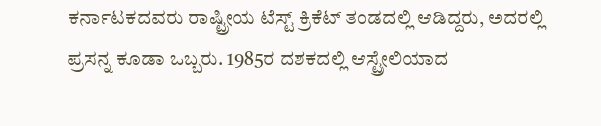ಕರ್ನಾಟಕದವರು ರಾಷ್ಟ್ರೀಯ ಟೆಸ್ಟ್ ಕ್ರಿಕೆಟ್ ತಂಡದಲ್ಲಿ ಆಡಿದ್ದರು, ಅದರಲ್ಲಿ ಪ್ರಸನ್ನ ಕೂಡಾ ಒಬ್ಬರು. 1985ರ ದಶಕದಲ್ಲಿ ಆಸ್ಟ್ರೇಲಿಯಾದ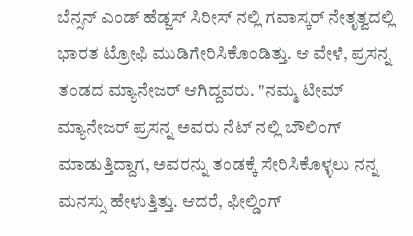ಬೆನ್ಸನ್ ಎಂಡ್ ಹೆಡ್ಜಸ್ ಸಿರೀಸ್ ನಲ್ಲಿ ಗವಾಸ್ಕರ್ ನೇತೃತ್ವದಲ್ಲಿ ಭಾರತ ಟ್ರೋಫಿ ಮುಡಿಗೇರಿಸಿಕೊಂಡಿತ್ತು. ಆ ವೇಳೆ, ಪ್ರಸನ್ನ ತಂಡದ ಮ್ಯಾನೇಜರ್ ಆಗಿದ್ದವರು. "ನಮ್ಮ ಟೀಮ್ ಮ್ಯಾನೇಜರ್ ಪ್ರಸನ್ನ ಅವರು ನೆಟ್ ನಲ್ಲಿ ಬೌಲಿಂಗ್ ಮಾಡುತ್ತಿದ್ದಾಗ, ಅವರನ್ನು ತಂಡಕ್ಕೆ ಸೇರಿಸಿಕೊಳ್ಳಲು ನನ್ನ ಮನಸ್ಸು ಹೇಳುತ್ತಿತ್ತು. ಆದರೆ, ಫೀಲ್ಡಿಂಗ್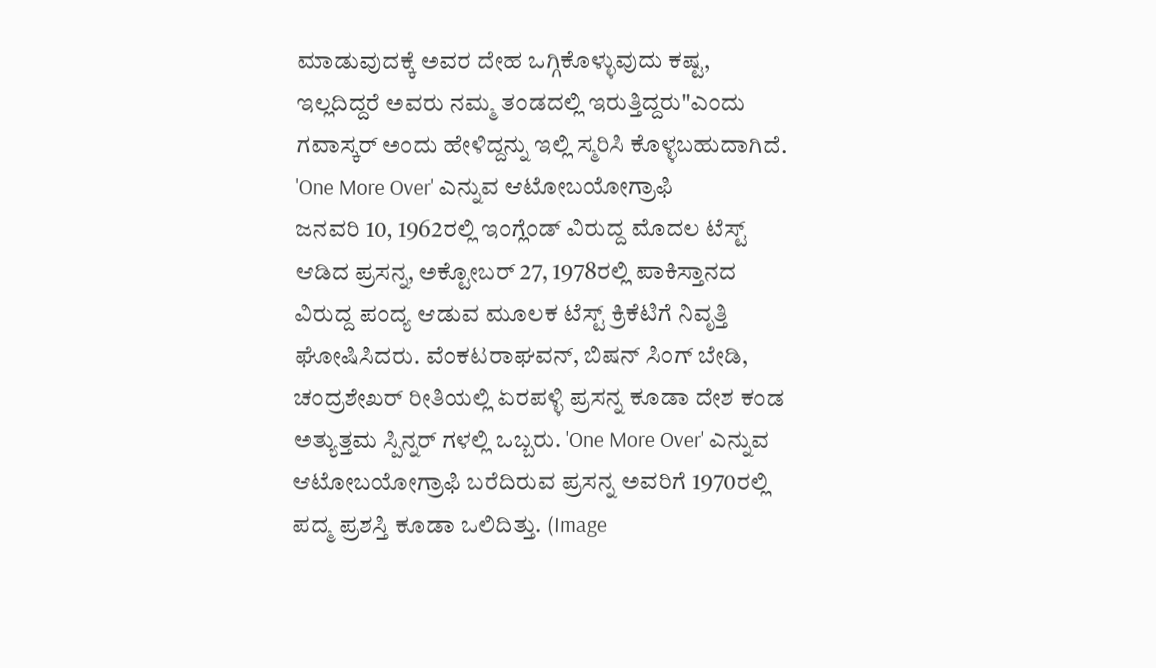ಮಾಡುವುದಕ್ಕೆ ಅವರ ದೇಹ ಒಗ್ಗಿಕೊಳ್ಳುವುದು ಕಷ್ಟ, ಇಲ್ಲದಿದ್ದರೆ ಅವರು ನಮ್ಮ ತಂಡದಲ್ಲಿ ಇರುತ್ತಿದ್ದರು"ಎಂದು ಗವಾಸ್ಕರ್ ಅಂದು ಹೇಳಿದ್ದನ್ನು ಇಲ್ಲಿ ಸ್ಮರಿಸಿ ಕೊಳ್ಳಬಹುದಾಗಿದೆ.
'One More Over' ಎನ್ನುವ ಆಟೋಬಯೋಗ್ರಾಫಿ
ಜನವರಿ 10, 1962ರಲ್ಲಿ ಇಂಗ್ಲೆಂಡ್ ವಿರುದ್ದ ಮೊದಲ ಟೆಸ್ಟ್ ಆಡಿದ ಪ್ರಸನ್ನ, ಅಕ್ಟೋಬರ್ 27, 1978ರಲ್ಲಿ ಪಾಕಿಸ್ತಾನದ ವಿರುದ್ದ ಪಂದ್ಯ ಆಡುವ ಮೂಲಕ ಟೆಸ್ಟ್ ಕ್ರಿಕೆಟಿಗೆ ನಿವೃತ್ತಿ ಘೋಷಿಸಿದರು. ವೆಂಕಟರಾಘವನ್, ಬಿಷನ್ ಸಿಂಗ್ ಬೇಡಿ, ಚಂದ್ರಶೇಖರ್ ರೀತಿಯಲ್ಲಿ ಏರಪಳ್ಳಿ ಪ್ರಸನ್ನ ಕೂಡಾ ದೇಶ ಕಂಡ ಅತ್ಯುತ್ತಮ ಸ್ಪಿನ್ನರ್ ಗಳಲ್ಲಿ ಒಬ್ಬರು. 'One More Over' ಎನ್ನುವ ಆಟೋಬಯೋಗ್ರಾಫಿ ಬರೆದಿರುವ ಪ್ರಸನ್ನ ಅವರಿಗೆ 1970ರಲ್ಲಿ ಪದ್ಮ ಪ್ರಶಸ್ತಿ ಕೂಡಾ ಒಲಿದಿತ್ತು. (Image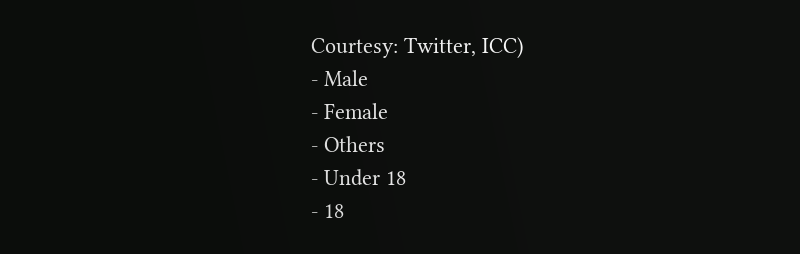Courtesy: Twitter, ICC)
- Male
- Female
- Others
- Under 18
- 18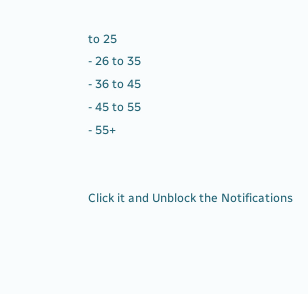to 25
- 26 to 35
- 36 to 45
- 45 to 55
- 55+


Click it and Unblock the Notifications